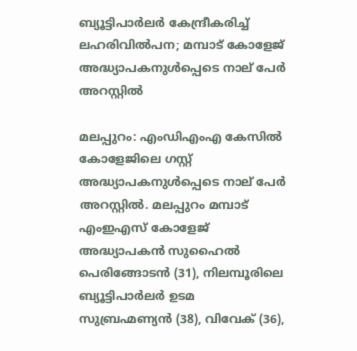ബ്യൂട്ടിപാർലർ കേന്ദ്രീകരിച്ച് ലഹരിവിൽപന; മമ്പാട്‌ കോളേജ്‌ അദ്ധ്യാപകനുൾപ്പെടെ നാല് പേർ അറസ്റ്റിൽ

മലപ്പുറം: എംഡിഎംഎ കേസിൽ കോളേജിലെ ഗസ്റ്റ് അദ്ധ്യാപകനുൾപ്പെടെ നാല് പേർ അറസ്റ്റിൽ. മലപ്പുറം മമ്പാട് എംഇഎസ് കോളേജ് അദ്ധ്യാപകൻ സുഹൈൽ പെരിങ്ങോടൻ (31), നിലമ്പൂരിലെ ബ്യൂട്ടിപാർലർ ഉടമ സുബ്രഹ്മണ്യൻ (38), വിവേക് (36),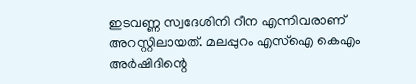ഇടവണ്ണ സ്വദേശിനി റീന എന്നിവരാണ് അറസ്റ്റിലായത്. മലപ്പുറം എസ്ഐ കെഎം അർഷിദിന്റെ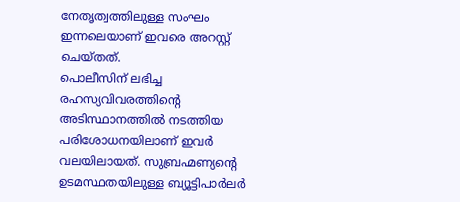നേതൃത്വത്തിലുള്ള സംഘം ഇന്നലെയാണ് ഇവരെ അറസ്റ്റ് ചെയ്‌തത്.
പൊലീസിന് ലഭിച്ച രഹസ്യവിവരത്തിന്റെ അടിസ്ഥാനത്തിൽ നടത്തിയ പരിശോധനയിലാണ് ഇവർ വലയിലായത്. സുബ്രഹ്മണ്യന്റെ ഉടമസ്ഥതയിലുള്ള ബ്യൂട്ടിപാർലർ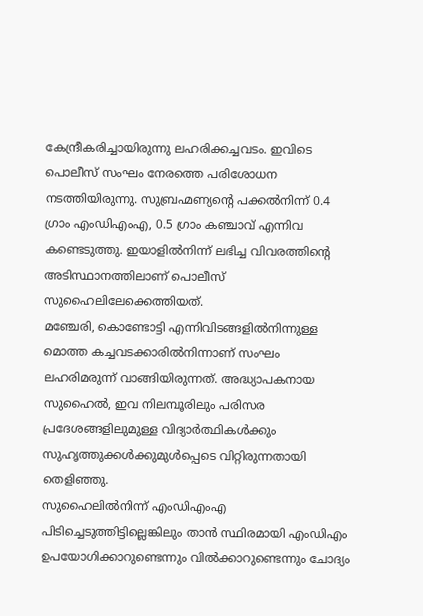കേന്ദ്രീകരിച്ചായിരുന്നു ലഹരിക്കച്ചവടം. ഇവിടെ പൊലീസ് സംഘം നേരത്തെ പരിശോധന നടത്തിയിരുന്നു. സുബ്രഹ്മണ്യന്റെ പക്കൽനിന്ന് 0.4 ഗ്രാം എംഡിഎംഎ, 0.5 ഗ്രാം കഞ്ചാവ് എന്നിവ കണ്ടെടുത്തു. ഇയാളിൽനിന്ന് ലഭിച്ച വിവരത്തിന്റെ അടിസ്ഥാനത്തിലാണ് പൊലീസ് സുഹൈലിലേക്കെത്തിയത്.
മഞ്ചേരി, കൊണ്ടോട്ടി എന്നിവിടങ്ങളിൽനിന്നുള്ള മൊത്ത കച്ചവടക്കാരിൽനിന്നാണ് സംഘം ലഹരിമരുന്ന് വാങ്ങിയിരുന്നത്. അദ്ധ്യാപകനായ സുഹൈൽ, ഇവ നിലമ്പൂരിലും പരിസര പ്രദേശങ്ങളിലുമുള്ള വിദ്യാർത്ഥികൾക്കും സുഹൃത്തുക്കൾക്കുമുൾപ്പെടെ വിറ്റിരുന്നതായി തെളിഞ്ഞു.
സുഹൈലിൽനിന്ന് എംഡിഎംഎ പിടിച്ചെടുത്തിട്ടില്ലെങ്കിലും താൻ സ്ഥിരമായി എംഡിഎം ഉപയോഗിക്കാറുണ്ടെന്നും വിൽക്കാറുണ്ടെന്നും ചോദ്യം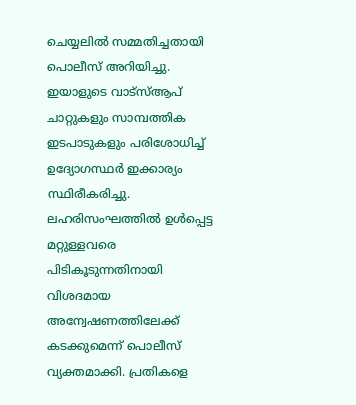ചെയ്യലിൽ സമ്മതിച്ചതായി പൊലീസ് അറിയിച്ചു. ഇയാളുടെ വാട്‌സ്‌ആപ് ചാറ്റുകളും സാമ്പത്തിക ഇടപാടുകളും പരിശോധിച്ച് ഉദ്യോഗസ്ഥർ ഇക്കാര്യം സ്ഥിരീകരിച്ചു. ലഹരിസംഘത്തിൽ ഉൾപ്പെട്ട മറ്റുള്ളവരെ പിടികൂടുന്നതിനായി വിശദമായ അന്വേഷണത്തിലേക്ക് കടക്കുമെന്ന് പൊലീസ് വ്യക്തമാക്കി. പ്രതികളെ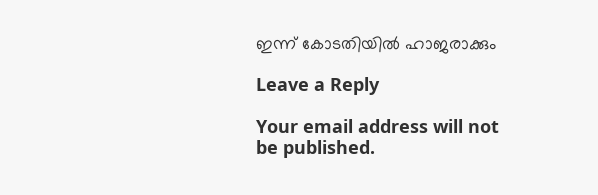ഇന്ന് കോടതിയിൽ ഹാജരാക്കും

Leave a Reply

Your email address will not be published.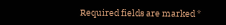Required fields are marked *